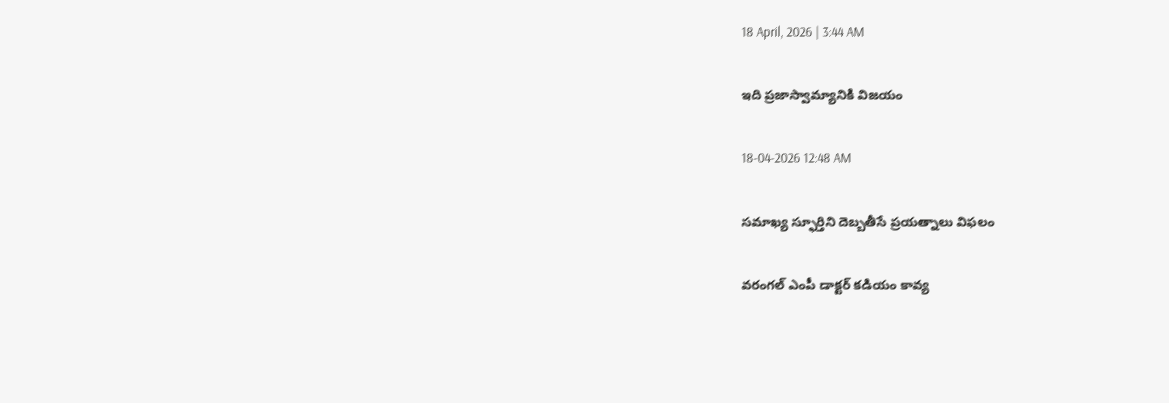18 April, 2026 | 3:44 AM

ఇది ప్రజాస్వామ్యానికి విజయం

18-04-2026 12:48 AM

సమాఖ్య స్ఫూర్తిని దెబ్బతీసే ప్రయత్నాలు విఫలం

వరంగల్ ఎంపీ డాక్టర్ కడియం కావ్య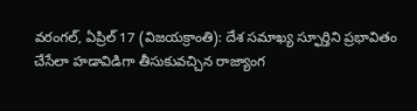వరంగల్, ఏప్రిల్ 17 (విజయక్రాంతి): దేశ సమాఖ్య స్ఫూర్తిని ప్రభావితం చేసేలా హడావిడిగా తీసుకువచ్చిన రాజ్యాంగ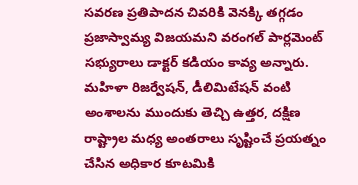సవరణ ప్రతిపాదన చివరికి వెనక్కి తగ్గడం ప్రజాస్వామ్య విజయమని వరంగల్ పార్లమెంట్ సభ్యురాలు డాక్టర్ కడియం కావ్య అన్నారు. మహిళా రిజర్వేషన్, డీలిమిటేషన్ వంటి అంశాలను ముందుకు తెచ్చి ఉత్తర, దక్షిణ రాష్ట్రాల మధ్య అంతరాలు సృష్టించే ప్రయత్నం చేసిన అధికార కూటమికి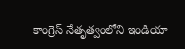కాంగ్రెస్ నేతృత్వంలోని ఇండియా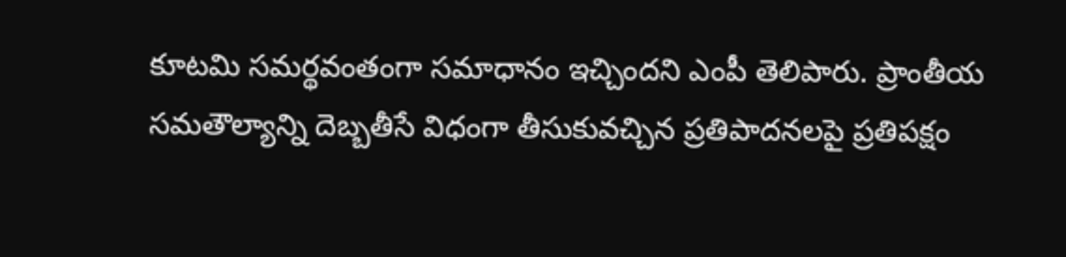కూటమి సమర్థవంతంగా సమాధానం ఇచ్చిందని ఎంపీ తెలిపారు. ప్రాంతీయ సమతౌల్యాన్ని దెబ్బతీసే విధంగా తీసుకువచ్చిన ప్రతిపాదనలపై ప్రతిపక్షం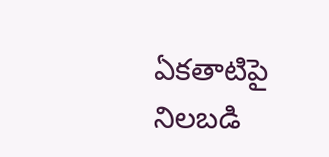ఏకతాటిపై నిలబడి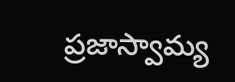ప్రజాస్వామ్య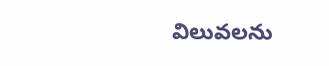విలువలను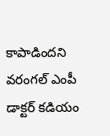కాపాడిందని వరంగల్ ఎంపీ డాక్టర్ కడియం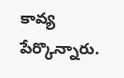కావ్య పేర్కొన్నారు.